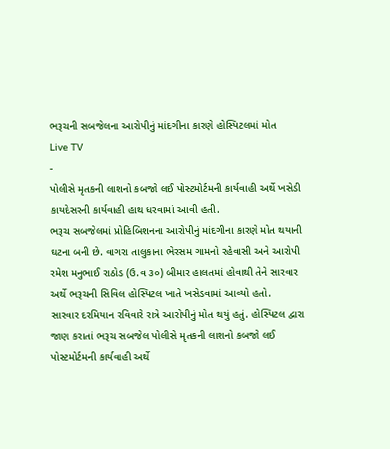ભરૂચની સબજેલના આરોપીનું માંદગીના કારણે હોસ્પિટલમાં મોત
Live TV
-
પોલીસે મૃતકની લાશનો કબજો લઈ પોસ્ટમોર્ટમની કાર્યવાહી અર્થે ખસેડી કાયદેસરની કાર્યવાહી હાથ ધરવામાં આવી હતી.
ભરૂચ સબજેલમાં પ્રોહિબિશનના આરોપીનું માંદગીના કારણે મોત થયાની ઘટના બની છે. વાગરા તાલુકાના ભેરસમ ગામનો રહેવાસી અને આરોપી રમેશ મનુભાઈ રાઠોડ (ઉ.વ ૩૦) બીમાર હાલતમાં હોવાથી તેને સારવાર અર્થે ભરૂચની સિવિલ હોસ્પિટલ ખાતે ખસેડવામાં આવ્યો હતો.
સારવાર દરમિયાન રવિવારે રાત્રે આરોપીનું મોત થયું હતું. હોસ્પિટલ દ્વારા જાણ કરાતાં ભરૂચ સબજેલ પોલીસે મૃતકની લાશનો કબજો લઈ પોસ્ટમોર્ટમની કાર્યવાહી અર્થે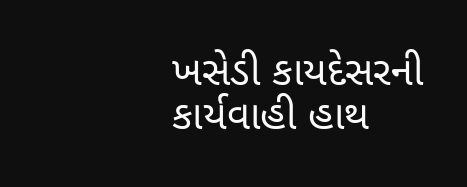ખસેડી કાયદેસરની કાર્યવાહી હાથ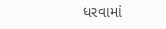ધરવામાં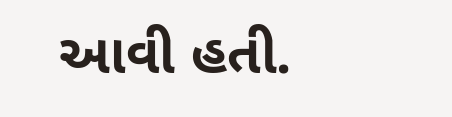આવી હતી.